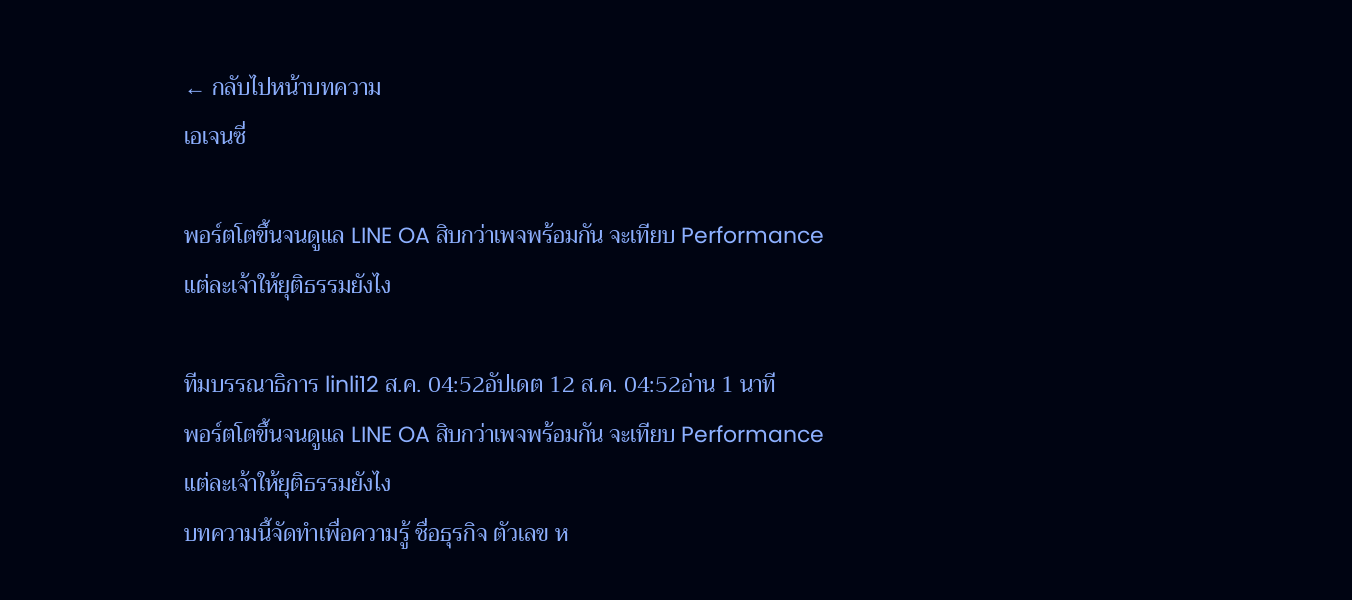← กลับไปหน้าบทความ
เอเจนซี่

พอร์ตโตขึ้นจนดูแล LINE OA สิบกว่าเพจพร้อมกัน จะเทียบ Performance แต่ละเจ้าให้ยุติธรรมยังไง

ทีมบรรณาธิการ linli12 ส.ค. 04:52อัปเดต 12 ส.ค. 04:52อ่าน 1 นาที
พอร์ตโตขึ้นจนดูแล LINE OA สิบกว่าเพจพร้อมกัน จะเทียบ Performance แต่ละเจ้าให้ยุติธรรมยังไง
บทความนี้จัดทำเพื่อความรู้ ชื่อธุรกิจ ตัวเลข ห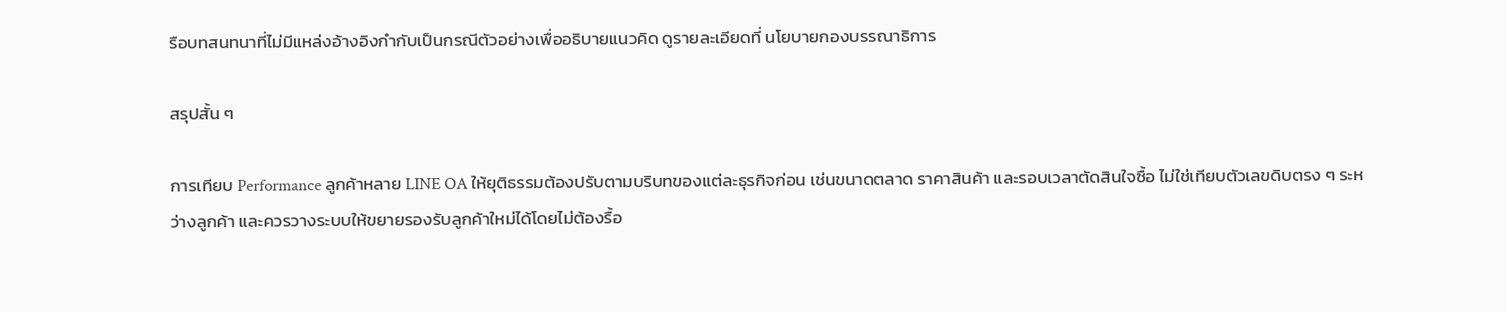รือบทสนทนาที่ไม่มีแหล่งอ้างอิงกำกับเป็นกรณีตัวอย่างเพื่ออธิบายแนวคิด ดูรายละเอียดที่ นโยบายกองบรรณาธิการ

สรุปสั้น ๆ

การเทียบ Performance ลูกค้าหลาย LINE OA ให้ยุติธรรมต้องปรับตามบริบทของแต่ละธุรกิจก่อน เช่นขนาดตลาด ราคาสินค้า และรอบเวลาตัดสินใจซื้อ ไม่ใช่เทียบตัวเลขดิบตรง ๆ ระหว่างลูกค้า และควรวางระบบให้ขยายรองรับลูกค้าใหม่ได้โดยไม่ต้องรื้อ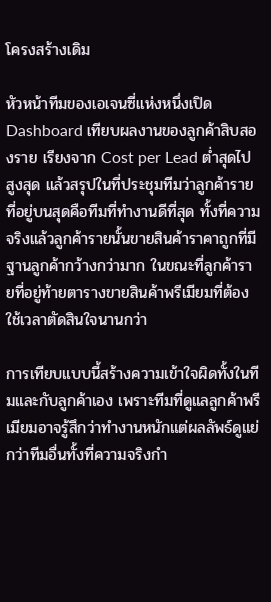โครงสร้างเดิม

หัวหน้าทีมของเอเจนซี่แห่งหนึ่งเปิด Dashboard เทียบผลงานของลูกค้าสิบสองราย เรียงจาก Cost per Lead ต่ำสุดไปสูงสุด แล้วสรุปในที่ประชุมทีมว่าลูกค้ารายที่อยู่บนสุดคือทีมที่ทำงานดีที่สุด ทั้งที่ความจริงแล้วลูกค้ารายนั้นขายสินค้าราคาถูกที่มีฐานลูกค้ากว้างกว่ามาก ในขณะที่ลูกค้ารายที่อยู่ท้ายตารางขายสินค้าพรีเมียมที่ต้องใช้เวลาตัดสินใจนานกว่า

การเทียบแบบนี้สร้างความเข้าใจผิดทั้งในทีมและกับลูกค้าเอง เพราะทีมที่ดูแลลูกค้าพรีเมียมอาจรู้สึกว่าทำงานหนักแต่ผลลัพธ์ดูแย่กว่าทีมอื่นทั้งที่ความจริงกำ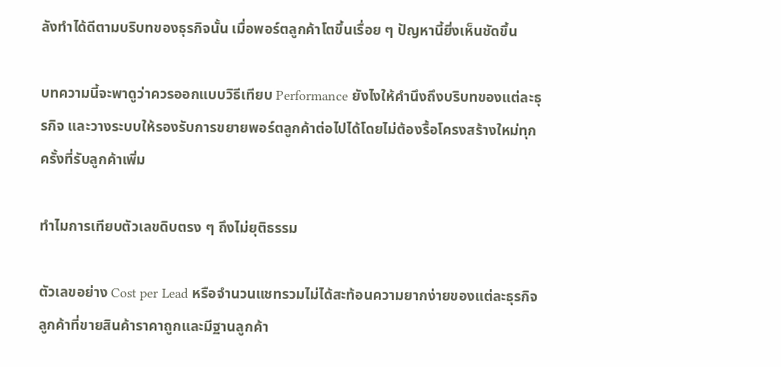ลังทำได้ดีตามบริบทของธุรกิจนั้น เมื่อพอร์ตลูกค้าโตขึ้นเรื่อย ๆ ปัญหานี้ยิ่งเห็นชัดขึ้น

บทความนี้จะพาดูว่าควรออกแบบวิธีเทียบ Performance ยังไงให้คำนึงถึงบริบทของแต่ละธุรกิจ และวางระบบให้รองรับการขยายพอร์ตลูกค้าต่อไปได้โดยไม่ต้องรื้อโครงสร้างใหม่ทุกครั้งที่รับลูกค้าเพิ่ม

ทำไมการเทียบตัวเลขดิบตรง ๆ ถึงไม่ยุติธรรม

ตัวเลขอย่าง Cost per Lead หรือจำนวนแชทรวมไม่ได้สะท้อนความยากง่ายของแต่ละธุรกิจ ลูกค้าที่ขายสินค้าราคาถูกและมีฐานลูกค้า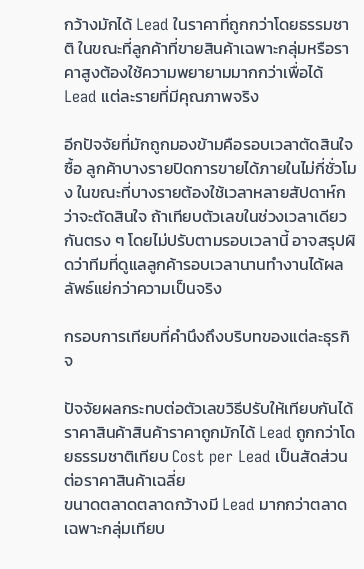กว้างมักได้ Lead ในราคาที่ถูกกว่าโดยธรรมชาติ ในขณะที่ลูกค้าที่ขายสินค้าเฉพาะกลุ่มหรือราคาสูงต้องใช้ความพยายามมากกว่าเพื่อได้ Lead แต่ละรายที่มีคุณภาพจริง

อีกปัจจัยที่มักถูกมองข้ามคือรอบเวลาตัดสินใจซื้อ ลูกค้าบางรายปิดการขายได้ภายในไม่กี่ชั่วโมง ในขณะที่บางรายต้องใช้เวลาหลายสัปดาห์กว่าจะตัดสินใจ ถ้าเทียบตัวเลขในช่วงเวลาเดียวกันตรง ๆ โดยไม่ปรับตามรอบเวลานี้ อาจสรุปผิดว่าทีมที่ดูแลลูกค้ารอบเวลานานทำงานได้ผลลัพธ์แย่กว่าความเป็นจริง

กรอบการเทียบที่คำนึงถึงบริบทของแต่ละธุรกิจ

ปัจจัยผลกระทบต่อตัวเลขวิธีปรับให้เทียบกันได้
ราคาสินค้าสินค้าราคาถูกมักได้ Lead ถูกกว่าโดยธรรมชาติเทียบ Cost per Lead เป็นสัดส่วนต่อราคาสินค้าเฉลี่ย
ขนาดตลาดตลาดกว้างมี Lead มากกว่าตลาดเฉพาะกลุ่มเทียบ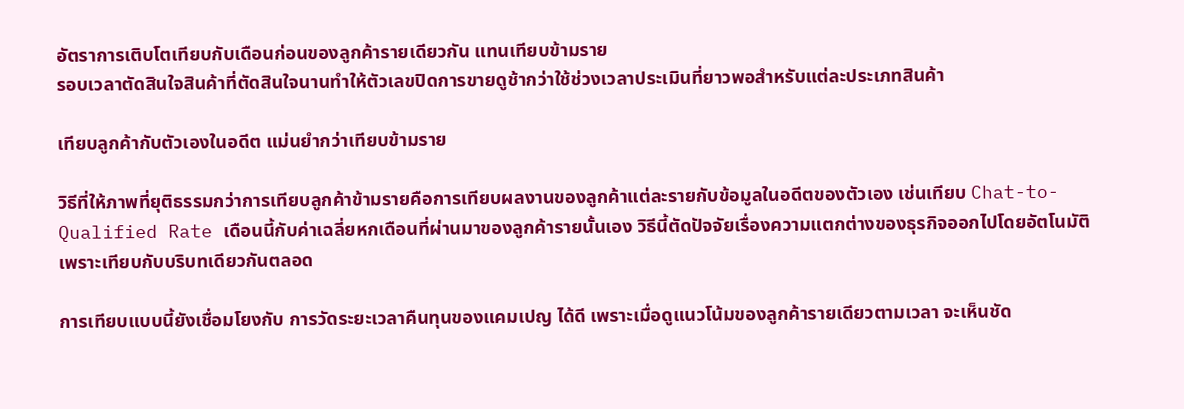อัตราการเติบโตเทียบกับเดือนก่อนของลูกค้ารายเดียวกัน แทนเทียบข้ามราย
รอบเวลาตัดสินใจสินค้าที่ตัดสินใจนานทำให้ตัวเลขปิดการขายดูช้ากว่าใช้ช่วงเวลาประเมินที่ยาวพอสำหรับแต่ละประเภทสินค้า

เทียบลูกค้ากับตัวเองในอดีต แม่นยำกว่าเทียบข้ามราย

วิธีที่ให้ภาพที่ยุติธรรมกว่าการเทียบลูกค้าข้ามรายคือการเทียบผลงานของลูกค้าแต่ละรายกับข้อมูลในอดีตของตัวเอง เช่นเทียบ Chat-to-Qualified Rate เดือนนี้กับค่าเฉลี่ยหกเดือนที่ผ่านมาของลูกค้ารายนั้นเอง วิธีนี้ตัดปัจจัยเรื่องความแตกต่างของธุรกิจออกไปโดยอัตโนมัติ เพราะเทียบกับบริบทเดียวกันตลอด

การเทียบแบบนี้ยังเชื่อมโยงกับ การวัดระยะเวลาคืนทุนของแคมเปญ ได้ดี เพราะเมื่อดูแนวโน้มของลูกค้ารายเดียวตามเวลา จะเห็นชัด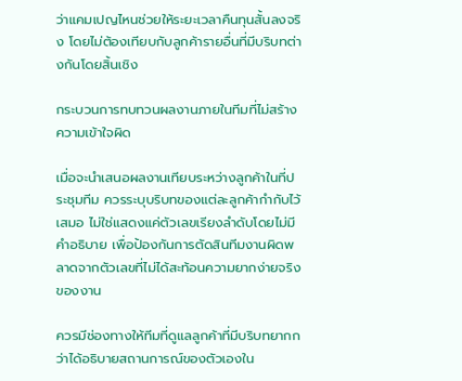ว่าแคมเปญไหนช่วยให้ระยะเวลาคืนทุนสั้นลงจริง โดยไม่ต้องเทียบกับลูกค้ารายอื่นที่มีบริบทต่างกันโดยสิ้นเชิง

กระบวนการทบทวนผลงานภายในทีมที่ไม่สร้างความเข้าใจผิด

เมื่อจะนำเสนอผลงานเทียบระหว่างลูกค้าในที่ประชุมทีม ควรระบุบริบทของแต่ละลูกค้ากำกับไว้เสมอ ไม่ใช่แสดงแค่ตัวเลขเรียงลำดับโดยไม่มีคำอธิบาย เพื่อป้องกันการตัดสินทีมงานผิดพลาดจากตัวเลขที่ไม่ได้สะท้อนความยากง่ายจริงของงาน

ควรมีช่องทางให้ทีมที่ดูแลลูกค้าที่มีบริบทยากกว่าได้อธิบายสถานการณ์ของตัวเองใน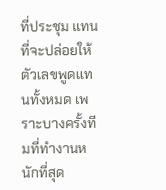ที่ประชุม แทนที่จะปล่อยให้ตัวเลขพูดแทนทั้งหมด เพราะบางครั้งทีมที่ทำงานหนักที่สุด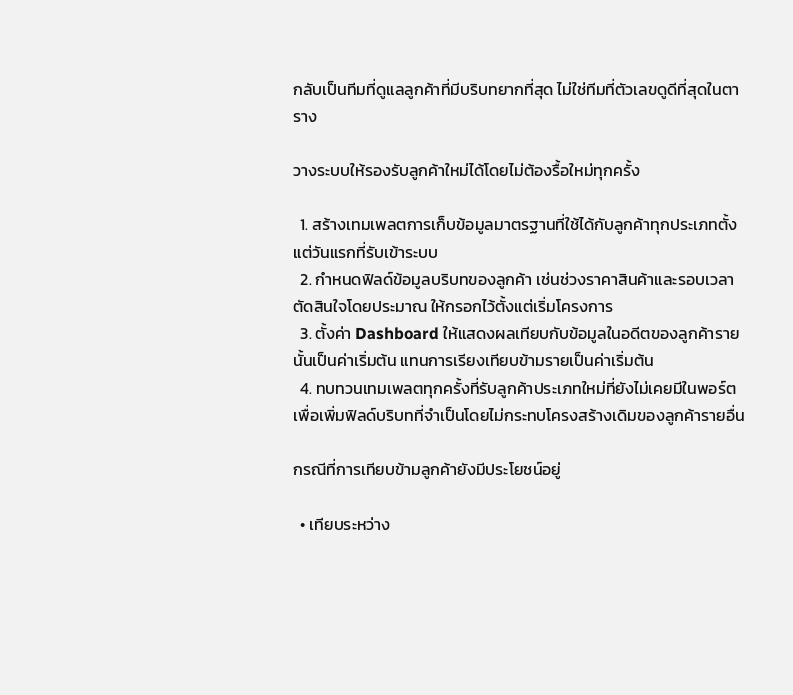กลับเป็นทีมที่ดูแลลูกค้าที่มีบริบทยากที่สุด ไม่ใช่ทีมที่ตัวเลขดูดีที่สุดในตาราง

วางระบบให้รองรับลูกค้าใหม่ได้โดยไม่ต้องรื้อใหม่ทุกครั้ง

  1. สร้างเทมเพลตการเก็บข้อมูลมาตรฐานที่ใช้ได้กับลูกค้าทุกประเภทตั้งแต่วันแรกที่รับเข้าระบบ
  2. กำหนดฟิลด์ข้อมูลบริบทของลูกค้า เช่นช่วงราคาสินค้าและรอบเวลาตัดสินใจโดยประมาณ ให้กรอกไว้ตั้งแต่เริ่มโครงการ
  3. ตั้งค่า Dashboard ให้แสดงผลเทียบกับข้อมูลในอดีตของลูกค้ารายนั้นเป็นค่าเริ่มต้น แทนการเรียงเทียบข้ามรายเป็นค่าเริ่มต้น
  4. ทบทวนเทมเพลตทุกครั้งที่รับลูกค้าประเภทใหม่ที่ยังไม่เคยมีในพอร์ต เพื่อเพิ่มฟิลด์บริบทที่จำเป็นโดยไม่กระทบโครงสร้างเดิมของลูกค้ารายอื่น

กรณีที่การเทียบข้ามลูกค้ายังมีประโยชน์อยู่

  • เทียบระหว่าง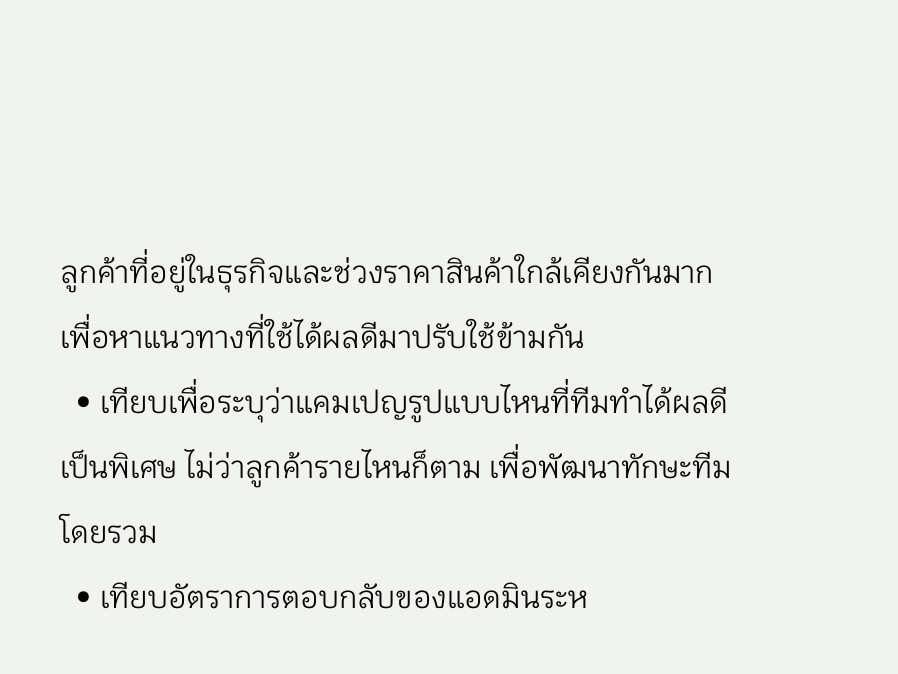ลูกค้าที่อยู่ในธุรกิจและช่วงราคาสินค้าใกล้เคียงกันมาก เพื่อหาแนวทางที่ใช้ได้ผลดีมาปรับใช้ข้ามกัน
  • เทียบเพื่อระบุว่าแคมเปญรูปแบบไหนที่ทีมทำได้ผลดีเป็นพิเศษ ไม่ว่าลูกค้ารายไหนก็ตาม เพื่อพัฒนาทักษะทีมโดยรวม
  • เทียบอัตราการตอบกลับของแอดมินระห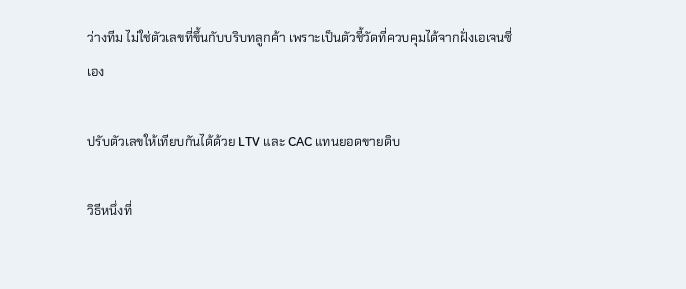ว่างทีม ไม่ใช่ตัวเลขที่ขึ้นกับบริบทลูกค้า เพราะเป็นตัวชี้วัดที่ควบคุมได้จากฝั่งเอเจนซี่เอง

ปรับตัวเลขให้เทียบกันได้ด้วย LTV และ CAC แทนยอดขายดิบ

วิธีหนึ่งที่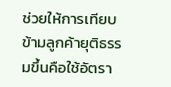ช่วยให้การเทียบข้ามลูกค้ายุติธรรมขึ้นคือใช้อัตรา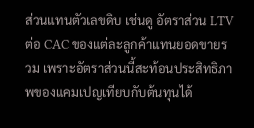ส่วนแทนตัวเลขดิบ เช่นดู อัตราส่วน LTV ต่อ CAC ของแต่ละลูกค้าแทนยอดขายรวม เพราะอัตราส่วนนี้สะท้อนประสิทธิภาพของแคมเปญเทียบกับต้นทุนได้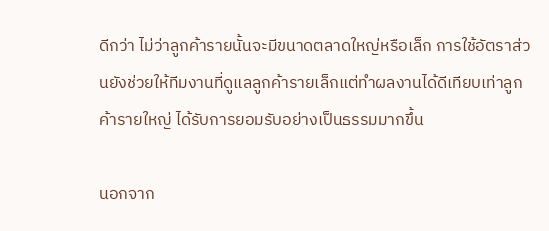ดีกว่า ไม่ว่าลูกค้ารายนั้นจะมีขนาดตลาดใหญ่หรือเล็ก การใช้อัตราส่วนยังช่วยให้ทีมงานที่ดูแลลูกค้ารายเล็กแต่ทำผลงานได้ดีเทียบเท่าลูกค้ารายใหญ่ ได้รับการยอมรับอย่างเป็นธรรมมากขึ้น

นอกจาก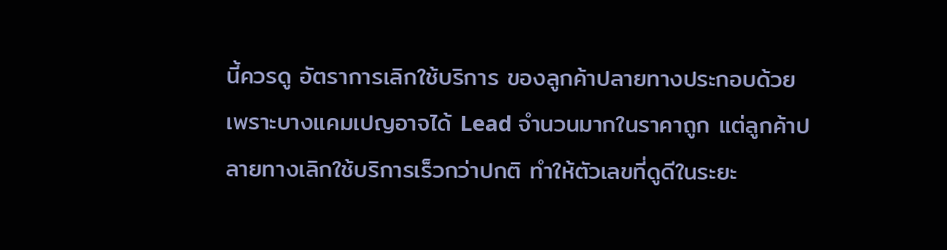นี้ควรดู อัตราการเลิกใช้บริการ ของลูกค้าปลายทางประกอบด้วย เพราะบางแคมเปญอาจได้ Lead จำนวนมากในราคาถูก แต่ลูกค้าปลายทางเลิกใช้บริการเร็วกว่าปกติ ทำให้ตัวเลขที่ดูดีในระยะ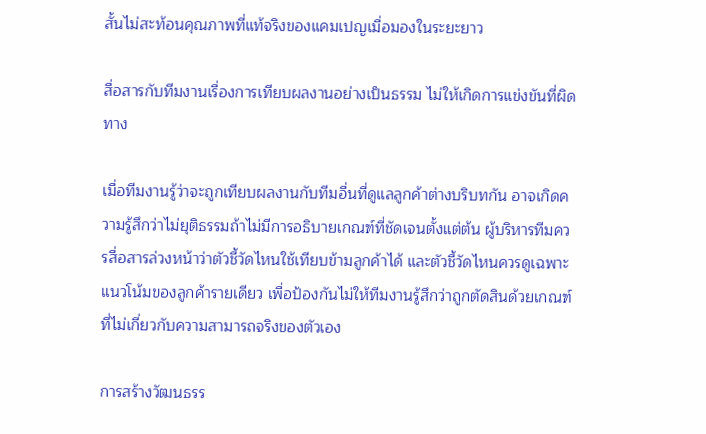สั้นไม่สะท้อนคุณภาพที่แท้จริงของแคมเปญเมื่อมองในระยะยาว

สื่อสารกับทีมงานเรื่องการเทียบผลงานอย่างเป็นธรรม ไม่ให้เกิดการแข่งขันที่ผิดทาง

เมื่อทีมงานรู้ว่าจะถูกเทียบผลงานกับทีมอื่นที่ดูแลลูกค้าต่างบริบทกัน อาจเกิดความรู้สึกว่าไม่ยุติธรรมถ้าไม่มีการอธิบายเกณฑ์ที่ชัดเจนตั้งแต่ต้น ผู้บริหารทีมควรสื่อสารล่วงหน้าว่าตัวชี้วัดไหนใช้เทียบข้ามลูกค้าได้ และตัวชี้วัดไหนควรดูเฉพาะแนวโน้มของลูกค้ารายเดียว เพื่อป้องกันไม่ให้ทีมงานรู้สึกว่าถูกตัดสินด้วยเกณฑ์ที่ไม่เกี่ยวกับความสามารถจริงของตัวเอง

การสร้างวัฒนธรร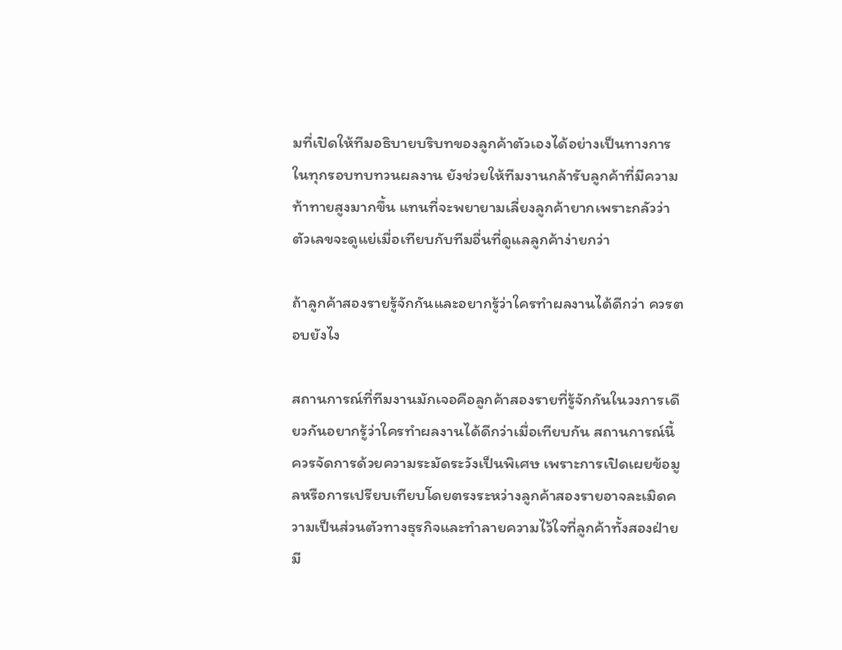มที่เปิดให้ทีมอธิบายบริบทของลูกค้าตัวเองได้อย่างเป็นทางการในทุกรอบทบทวนผลงาน ยังช่วยให้ทีมงานกล้ารับลูกค้าที่มีความท้าทายสูงมากขึ้น แทนที่จะพยายามเลี่ยงลูกค้ายากเพราะกลัวว่าตัวเลขจะดูแย่เมื่อเทียบกับทีมอื่นที่ดูแลลูกค้าง่ายกว่า

ถ้าลูกค้าสองรายรู้จักกันและอยากรู้ว่าใครทำผลงานได้ดีกว่า ควรตอบยังไง

สถานการณ์ที่ทีมงานมักเจอคือลูกค้าสองรายที่รู้จักกันในวงการเดียวกันอยากรู้ว่าใครทำผลงานได้ดีกว่าเมื่อเทียบกัน สถานการณ์นี้ควรจัดการด้วยความระมัดระวังเป็นพิเศษ เพราะการเปิดเผยข้อมูลหรือการเปรียบเทียบโดยตรงระหว่างลูกค้าสองรายอาจละเมิดความเป็นส่วนตัวทางธุรกิจและทำลายความไว้ใจที่ลูกค้าทั้งสองฝ่ายมี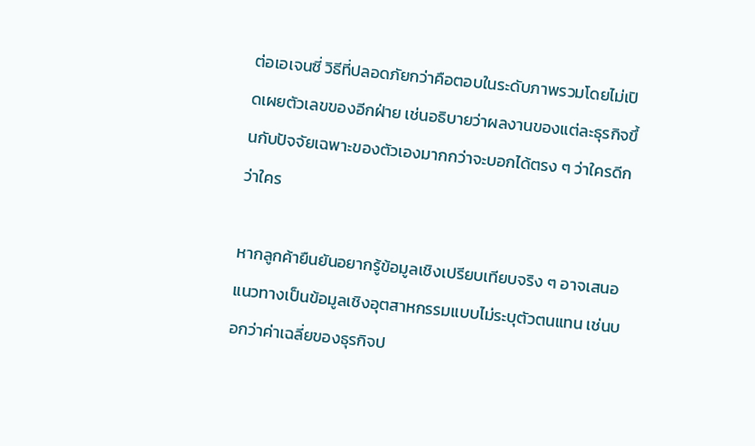ต่อเอเจนซี่ วิธีที่ปลอดภัยกว่าคือตอบในระดับภาพรวมโดยไม่เปิดเผยตัวเลขของอีกฝ่าย เช่นอธิบายว่าผลงานของแต่ละธุรกิจขึ้นกับปัจจัยเฉพาะของตัวเองมากกว่าจะบอกได้ตรง ๆ ว่าใครดีกว่าใคร

หากลูกค้ายืนยันอยากรู้ข้อมูลเชิงเปรียบเทียบจริง ๆ อาจเสนอแนวทางเป็นข้อมูลเชิงอุตสาหกรรมแบบไม่ระบุตัวตนแทน เช่นบอกว่าค่าเฉลี่ยของธุรกิจป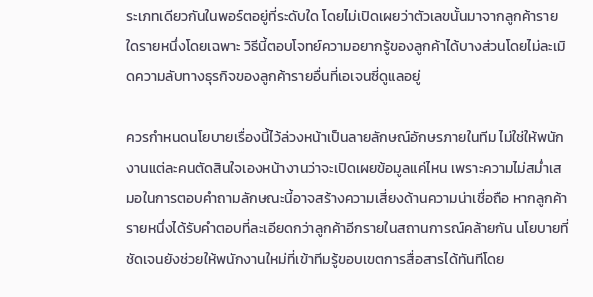ระเภทเดียวกันในพอร์ตอยู่ที่ระดับใด โดยไม่เปิดเผยว่าตัวเลขนั้นมาจากลูกค้ารายใดรายหนึ่งโดยเฉพาะ วิธีนี้ตอบโจทย์ความอยากรู้ของลูกค้าได้บางส่วนโดยไม่ละเมิดความลับทางธุรกิจของลูกค้ารายอื่นที่เอเจนซี่ดูแลอยู่

ควรกำหนดนโยบายเรื่องนี้ไว้ล่วงหน้าเป็นลายลักษณ์อักษรภายในทีม ไม่ใช่ให้พนักงานแต่ละคนตัดสินใจเองหน้างานว่าจะเปิดเผยข้อมูลแค่ไหน เพราะความไม่สม่ำเสมอในการตอบคำถามลักษณะนี้อาจสร้างความเสี่ยงด้านความน่าเชื่อถือ หากลูกค้ารายหนึ่งได้รับคำตอบที่ละเอียดกว่าลูกค้าอีกรายในสถานการณ์คล้ายกัน นโยบายที่ชัดเจนยังช่วยให้พนักงานใหม่ที่เข้าทีมรู้ขอบเขตการสื่อสารได้ทันทีโดย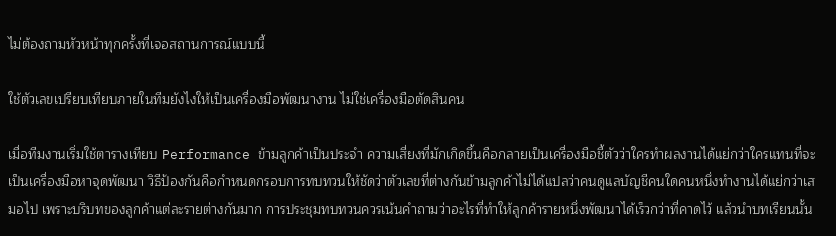ไม่ต้องถามหัวหน้าทุกครั้งที่เจอสถานการณ์แบบนี้

ใช้ตัวเลขเปรียบเทียบภายในทีมยังไงให้เป็นเครื่องมือพัฒนางาน ไม่ใช่เครื่องมือตัดสินคน

เมื่อทีมงานเริ่มใช้ตารางเทียบ Performance ข้ามลูกค้าเป็นประจำ ความเสี่ยงที่มักเกิดขึ้นคือกลายเป็นเครื่องมือชี้ตัวว่าใครทำผลงานได้แย่กว่าใครแทนที่จะเป็นเครื่องมือหาจุดพัฒนา วิธีป้องกันคือกำหนดกรอบการทบทวนให้ชัดว่าตัวเลขที่ต่างกันข้ามลูกค้าไม่ได้แปลว่าคนดูแลบัญชีคนใดคนหนึ่งทำงานได้แย่กว่าเสมอไป เพราะบริบทของลูกค้าแต่ละรายต่างกันมาก การประชุมทบทวนควรเน้นคำถามว่าอะไรที่ทำให้ลูกค้ารายหนึ่งพัฒนาได้เร็วกว่าที่คาดไว้ แล้วนำบทเรียนนั้น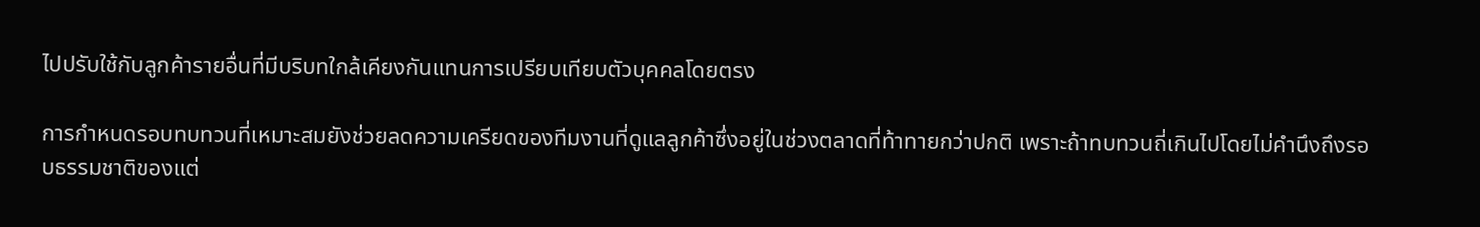ไปปรับใช้กับลูกค้ารายอื่นที่มีบริบทใกล้เคียงกันแทนการเปรียบเทียบตัวบุคคลโดยตรง

การกำหนดรอบทบทวนที่เหมาะสมยังช่วยลดความเครียดของทีมงานที่ดูแลลูกค้าซึ่งอยู่ในช่วงตลาดที่ท้าทายกว่าปกติ เพราะถ้าทบทวนถี่เกินไปโดยไม่คำนึงถึงรอบธรรมชาติของแต่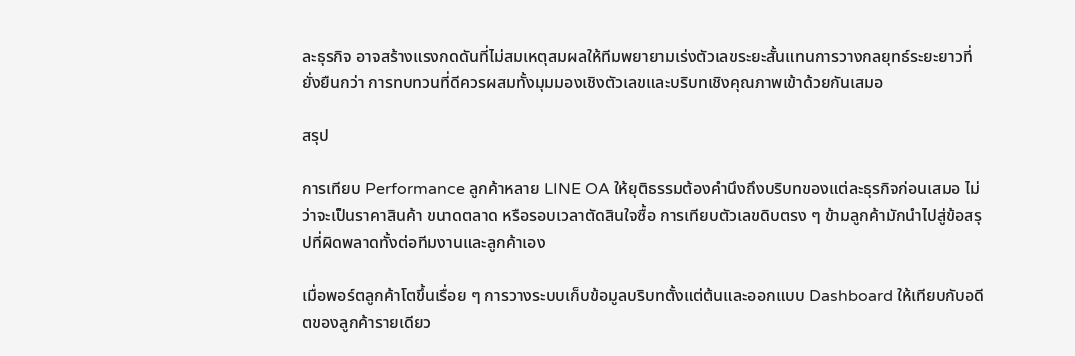ละธุรกิจ อาจสร้างแรงกดดันที่ไม่สมเหตุสมผลให้ทีมพยายามเร่งตัวเลขระยะสั้นแทนการวางกลยุทธ์ระยะยาวที่ยั่งยืนกว่า การทบทวนที่ดีควรผสมทั้งมุมมองเชิงตัวเลขและบริบทเชิงคุณภาพเข้าด้วยกันเสมอ

สรุป

การเทียบ Performance ลูกค้าหลาย LINE OA ให้ยุติธรรมต้องคำนึงถึงบริบทของแต่ละธุรกิจก่อนเสมอ ไม่ว่าจะเป็นราคาสินค้า ขนาดตลาด หรือรอบเวลาตัดสินใจซื้อ การเทียบตัวเลขดิบตรง ๆ ข้ามลูกค้ามักนำไปสู่ข้อสรุปที่ผิดพลาดทั้งต่อทีมงานและลูกค้าเอง

เมื่อพอร์ตลูกค้าโตขึ้นเรื่อย ๆ การวางระบบเก็บข้อมูลบริบทตั้งแต่ต้นและออกแบบ Dashboard ให้เทียบกับอดีตของลูกค้ารายเดียว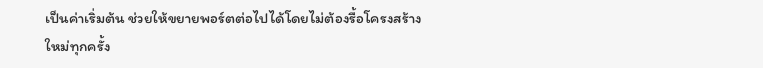เป็นค่าเริ่มต้น ช่วยให้ขยายพอร์ตต่อไปได้โดยไม่ต้องรื้อโครงสร้างใหม่ทุกครั้ง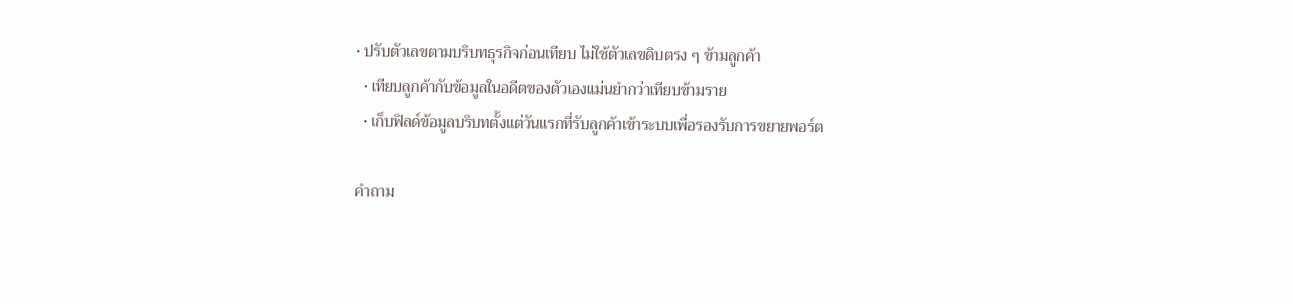• ปรับตัวเลขตามบริบทธุรกิจก่อนเทียบ ไม่ใช้ตัวเลขดิบตรง ๆ ข้ามลูกค้า
  • เทียบลูกค้ากับข้อมูลในอดีตของตัวเองแม่นยำกว่าเทียบข้ามราย
  • เก็บฟิลด์ข้อมูลบริบทตั้งแต่วันแรกที่รับลูกค้าเข้าระบบเพื่อรองรับการขยายพอร์ต

คำถาม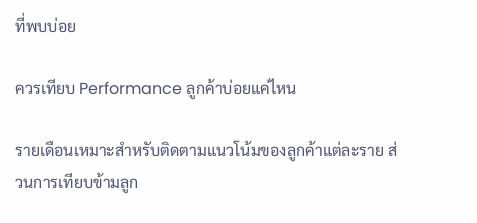ที่พบบ่อย

ควรเทียบ Performance ลูกค้าบ่อยแค่ไหน

รายเดือนเหมาะสำหรับติดตามแนวโน้มของลูกค้าแต่ละราย ส่วนการเทียบข้ามลูก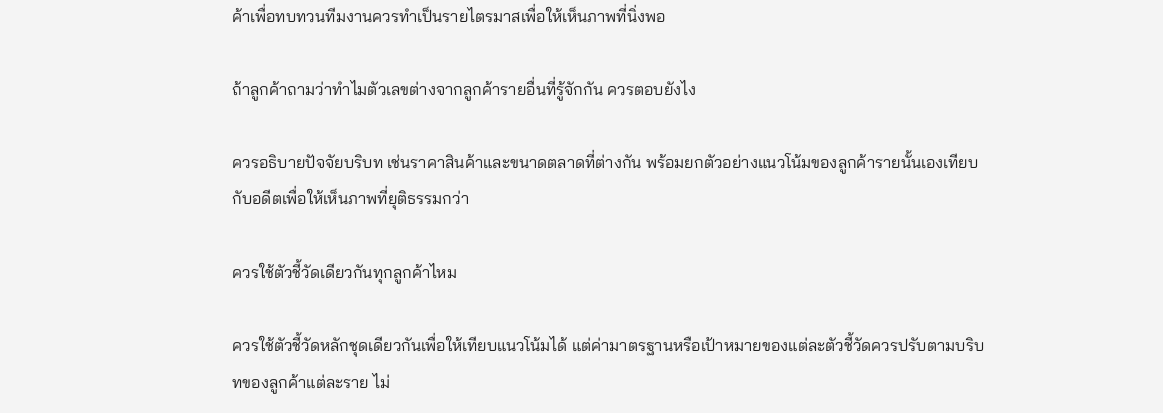ค้าเพื่อทบทวนทีมงานควรทำเป็นรายไตรมาสเพื่อให้เห็นภาพที่นิ่งพอ

ถ้าลูกค้าถามว่าทำไมตัวเลขต่างจากลูกค้ารายอื่นที่รู้จักกัน ควรตอบยังไง

ควรอธิบายปัจจัยบริบท เช่นราคาสินค้าและขนาดตลาดที่ต่างกัน พร้อมยกตัวอย่างแนวโน้มของลูกค้ารายนั้นเองเทียบกับอดีตเพื่อให้เห็นภาพที่ยุติธรรมกว่า

ควรใช้ตัวชี้วัดเดียวกันทุกลูกค้าไหม

ควรใช้ตัวชี้วัดหลักชุดเดียวกันเพื่อให้เทียบแนวโน้มได้ แต่ค่ามาตรฐานหรือเป้าหมายของแต่ละตัวชี้วัดควรปรับตามบริบทของลูกค้าแต่ละราย ไม่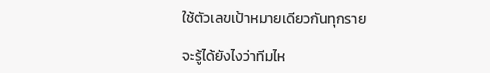ใช้ตัวเลขเป้าหมายเดียวกันทุกราย

จะรู้ได้ยังไงว่าทีมไห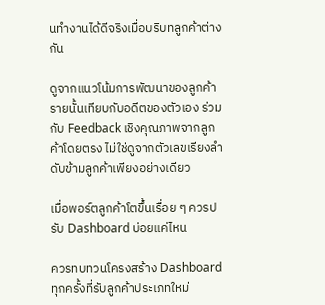นทำงานได้ดีจริงเมื่อบริบทลูกค้าต่างกัน

ดูจากแนวโน้มการพัฒนาของลูกค้ารายนั้นเทียบกับอดีตของตัวเอง ร่วมกับ Feedback เชิงคุณภาพจากลูกค้าโดยตรง ไม่ใช่ดูจากตัวเลขเรียงลำดับข้ามลูกค้าเพียงอย่างเดียว

เมื่อพอร์ตลูกค้าโตขึ้นเรื่อย ๆ ควรปรับ Dashboard บ่อยแค่ไหน

ควรทบทวนโครงสร้าง Dashboard ทุกครั้งที่รับลูกค้าประเภทใหม่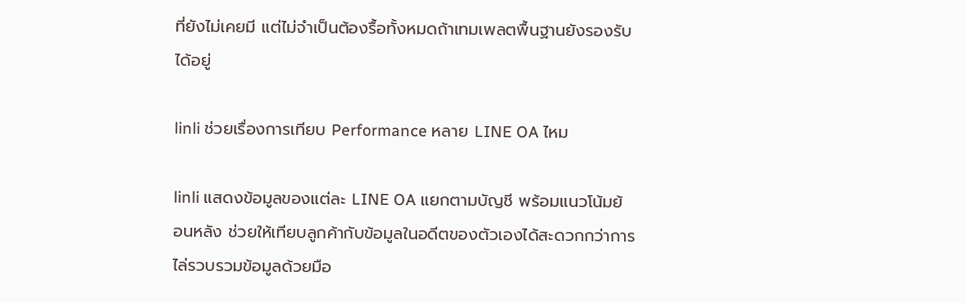ที่ยังไม่เคยมี แต่ไม่จำเป็นต้องรื้อทั้งหมดถ้าเทมเพลตพื้นฐานยังรองรับได้อยู่

linli ช่วยเรื่องการเทียบ Performance หลาย LINE OA ไหม

linli แสดงข้อมูลของแต่ละ LINE OA แยกตามบัญชี พร้อมแนวโน้มย้อนหลัง ช่วยให้เทียบลูกค้ากับข้อมูลในอดีตของตัวเองได้สะดวกกว่าการไล่รวบรวมข้อมูลด้วยมือ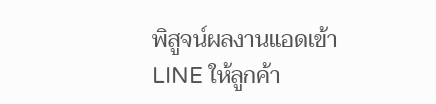พิสูจน์ผลงานแอดเข้า LINE ให้ลูกค้า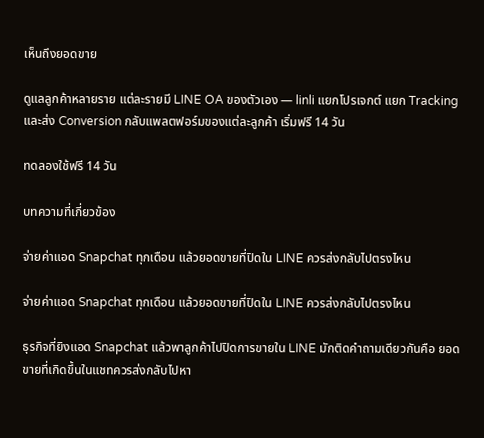เห็นถึงยอดขาย

ดูแลลูกค้าหลายราย แต่ละรายมี LINE OA ของตัวเอง — linli แยกโปรเจกต์ แยก Tracking และส่ง Conversion กลับแพลตฟอร์มของแต่ละลูกค้า เริ่มฟรี 14 วัน

ทดลองใช้ฟรี 14 วัน

บทความที่เกี่ยวข้อง

จ่ายค่าแอด Snapchat ทุกเดือน แล้วยอดขายที่ปิดใน LINE ควรส่งกลับไปตรงไหน

จ่ายค่าแอด Snapchat ทุกเดือน แล้วยอดขายที่ปิดใน LINE ควรส่งกลับไปตรงไหน

ธุรกิจที่ยิงแอด Snapchat แล้วพาลูกค้าไปปิดการขายใน LINE มักติดคำถามเดียวกันคือ ยอดขายที่เกิดขึ้นในแชทควรส่งกลับไปหา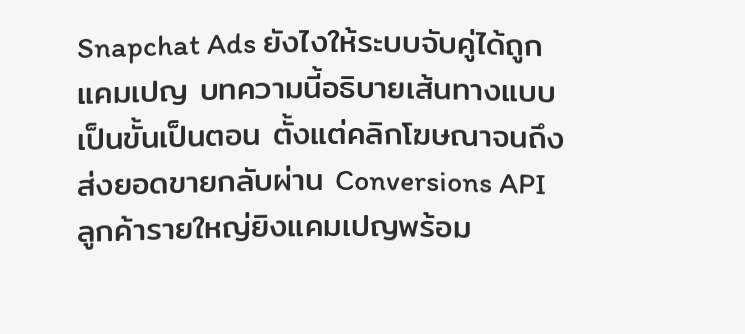Snapchat Ads ยังไงให้ระบบจับคู่ได้ถูกแคมเปญ บทความนี้อธิบายเส้นทางแบบเป็นขั้นเป็นตอน ตั้งแต่คลิกโฆษณาจนถึงส่งยอดขายกลับผ่าน Conversions API
ลูกค้ารายใหญ่ยิงแคมเปญพร้อม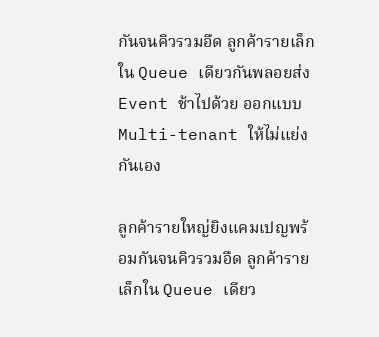กันจนคิวรวมอืด ลูกค้ารายเล็กใน Queue เดียวกันพลอยส่ง Event ช้าไปด้วย ออกแบบ Multi-tenant ให้ไม่แย่งกันเอง

ลูกค้ารายใหญ่ยิงแคมเปญพร้อมกันจนคิวรวมอืด ลูกค้ารายเล็กใน Queue เดียว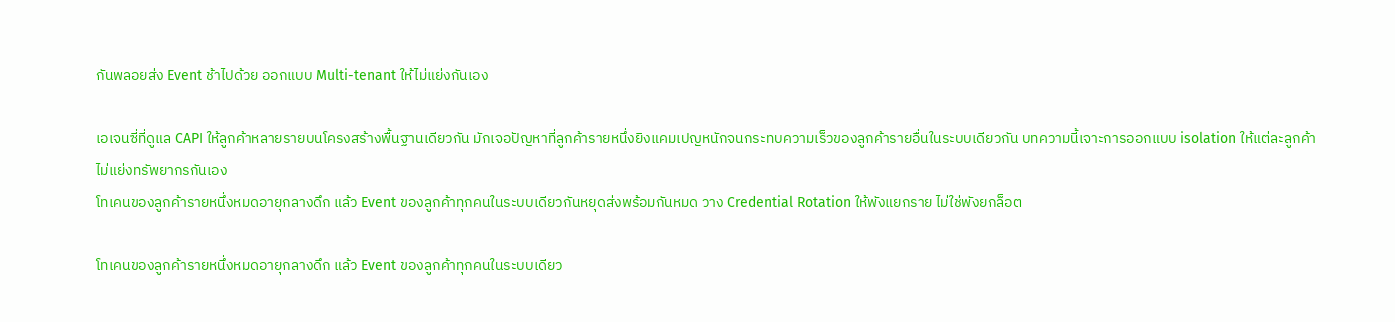กันพลอยส่ง Event ช้าไปด้วย ออกแบบ Multi-tenant ให้ไม่แย่งกันเอง

เอเจนซี่ที่ดูแล CAPI ให้ลูกค้าหลายรายบนโครงสร้างพื้นฐานเดียวกัน มักเจอปัญหาที่ลูกค้ารายหนึ่งยิงแคมเปญหนักจนกระทบความเร็วของลูกค้ารายอื่นในระบบเดียวกัน บทความนี้เจาะการออกแบบ isolation ให้แต่ละลูกค้าไม่แย่งทรัพยากรกันเอง
โทเคนของลูกค้ารายหนึ่งหมดอายุกลางดึก แล้ว Event ของลูกค้าทุกคนในระบบเดียวกันหยุดส่งพร้อมกันหมด วาง Credential Rotation ให้พังแยกราย ไม่ใช่พังยกล็อต

โทเคนของลูกค้ารายหนึ่งหมดอายุกลางดึก แล้ว Event ของลูกค้าทุกคนในระบบเดียว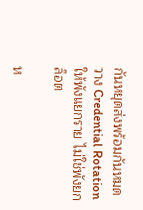กันหยุดส่งพร้อมกันหมด วาง Credential Rotation ให้พังแยกราย ไม่ใช่พังยกล็อต

ห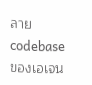ลาย codebase ของเอเจน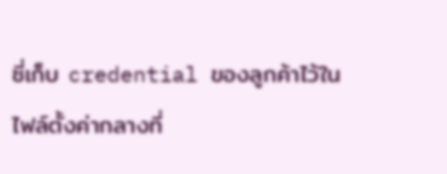ซี่เก็บ credential ของลูกค้าไว้ในไฟล์ตั้งค่ากลางที่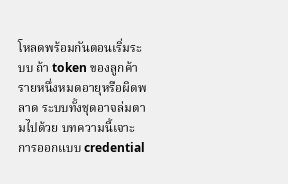โหลดพร้อมกันตอนเริ่มระบบ ถ้า token ของลูกค้ารายหนึ่งหมดอายุหรือผิดพลาด ระบบทั้งชุดอาจล่มตามไปด้วย บทความนี้เจาะการออกแบบ credential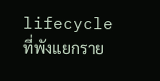lifecycle ที่พังแยกราย